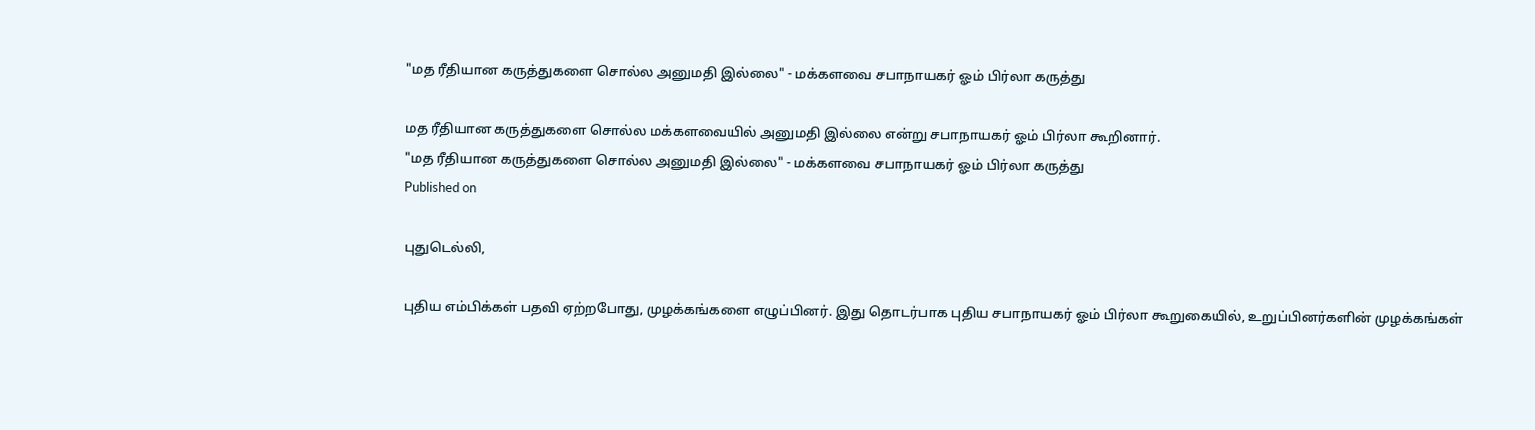"மத ரீதியான கருத்துகளை சொல்ல அனுமதி இல்லை" - மக்களவை சபாநாயகர் ஓம் பிர்லா கருத்து

மத ரீதியான கருத்துகளை சொல்ல மக்களவையில் அனுமதி இல்லை என்று சபாநாயகர் ஓம் பிர்லா கூறினார்.
"மத ரீதியான கருத்துகளை சொல்ல அனுமதி இல்லை" - மக்களவை சபாநாயகர் ஓம் பிர்லா கருத்து
Published on

புதுடெல்லி,

புதிய எம்பிக்கள் பதவி ஏற்றபோது, முழக்கங்களை எழுப்பினர். இது தொடர்பாக புதிய சபாநாயகர் ஓம் பிர்லா கூறுகையில், உறுப்பினர்களின் முழக்கங்கள்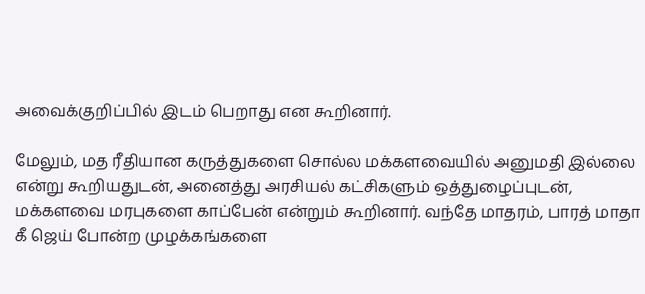அவைக்குறிப்பில் இடம் பெறாது என கூறினார்.

மேலும், மத ரீதியான கருத்துகளை சொல்ல மக்களவையில் அனுமதி இல்லை என்று கூறியதுடன், அனைத்து அரசியல் கட்சிகளும் ஒத்துழைப்புடன், மக்களவை மரபுகளை காப்பேன் என்றும் கூறினார். வந்தே மாதரம், பாரத் மாதா கீ ஜெய் போன்ற முழக்கங்களை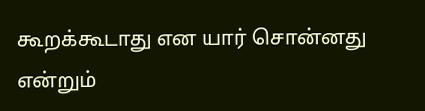கூறக்கூடாது என யார் சொன்னது என்றும்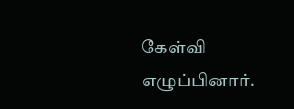கேள்வி எழுப்பினார்.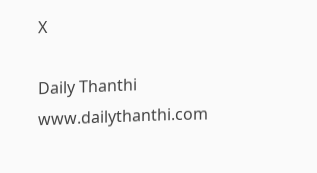X

Daily Thanthi
www.dailythanthi.com